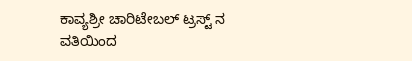ಕಾವ್ಯಶ್ರೀ ಚಾರಿಟೇಬಲ್ ಟ್ರಸ್ಟ್ ನ ವತಿಯಿಂದ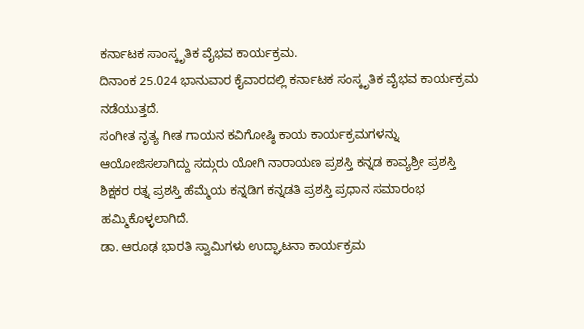ಕರ್ನಾಟಕ ಸಾಂಸ್ಕೃತಿಕ ವೈಭವ ಕಾರ್ಯಕ್ರಮ.
ದಿನಾಂಕ 25.024 ಭಾನುವಾರ ಕೈವಾರದಲ್ಲಿ ಕರ್ನಾಟಕ ಸಂಸ್ಕೃತಿಕ ವೈಭವ ಕಾರ್ಯಕ್ರಮ ನಡೆಯುತ್ತದೆ.
ಸಂಗೀತ ನೃತ್ಯ ಗೀತ ಗಾಯನ ಕವಿಗೋಷ್ಠಿ ಕಾಯ ಕಾರ್ಯಕ್ರಮಗಳನ್ನು ಆಯೋಜಿಸಲಾಗಿದ್ದು ಸದ್ಗುರು ಯೋಗಿ ನಾರಾಯಣ ಪ್ರಶಸ್ತಿ ಕನ್ನಡ ಕಾವ್ಯಶ್ರೀ ಪ್ರಶಸ್ತಿ ಶಿಕ್ಷಕರ ರತ್ನ ಪ್ರಶಸ್ತಿ ಹೆಮ್ಮೆಯ ಕನ್ನಡಿಗ ಕನ್ನಡತಿ ಪ್ರಶಸ್ತಿ ಪ್ರಧಾನ ಸಮಾರಂಭ ಹಮ್ಮಿಕೊಳ್ಳಲಾಗಿದೆ.
ಡಾ. ಆರೂಢ ಭಾರತಿ ಸ್ವಾಮಿಗಳು ಉದ್ಘಾಟನಾ ಕಾರ್ಯಕ್ರಮ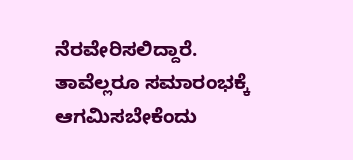ನೆರವೇರಿಸಲಿದ್ದಾರೆ.
ತಾವೆಲ್ಲರೂ ಸಮಾರಂಭಕ್ಕೆ ಆಗಮಿಸಬೇಕೆಂದು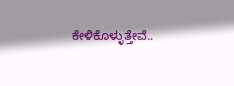ಕೇಳಿಕೊಳ್ಳುತ್ತೇವೆ..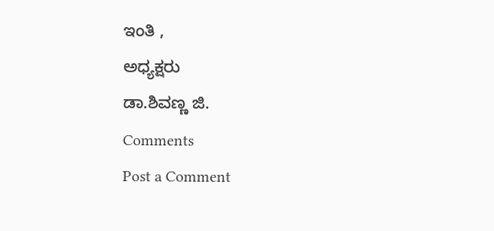ಇಂತಿ ,
ಅಧ್ಯಕ್ಷರು
ಡಾ.ಶಿವಣ್ಣ ಜಿ.
Comments
Post a Comment